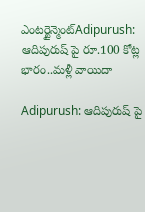ఎంటర్టైన్మెంట్Adipurush: ఆదిపురుష్ పై రూ.100 కోట్ల భారం..మళ్లీ వాయిదా

Adipurush: ఆదిపురుష్ పై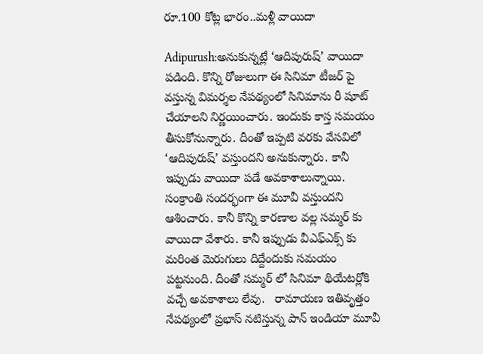రూ.100 కోట్ల భారం..మళ్లీ వాయిదా

Adipurush:అనుకున్నట్లే ‘ఆదిపురుష్’ వాయిదా పడింది. కొన్ని రోజులుగా ఈ సినిమా టీజర్ పై వస్తున్న విమర్శల నేపథ్యంలో సినిమాను రీ షూట్ చేయాలని నిర్ణయించారు. ఇందుకు కాస్త సమయం తీసుకోనున్నారు. దీంతో ఇప్పటి వరకు వేసవిలో ‘ఆదిపురుష్’ వస్తుందని అనుకున్నారు. కానీ ఇప్పుడు వాయిదా పడే అవకాశాలున్నాయి.  సంక్రాంతి సందర్భంగా ఈ మూవీ వస్తుందని ఆశించారు. కానీ కొన్ని కారణాల వల్ల సమ్మర్ కు వాయిదా వేశారు. కానీ ఇప్పుడు వీఎఫ్ఎక్స్ కు మరింత మెరుగులు దిద్దేందుకు సమయం పట్టనుంది. దీంతో సమ్మర్ లో సినిమా థియేటర్లోకి వచ్చే అవకాశాలు లేవు.   రామాయణ ఇతివృత్తం నేపథ్యంలో ప్రభాస్ నటిస్తున్న పాన్ ఇండియా మూవీ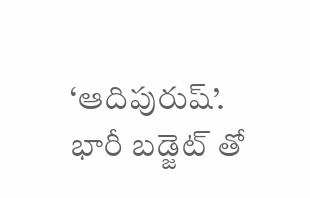‘ఆదిపురుష్’. భారీ బడ్జెట్ తో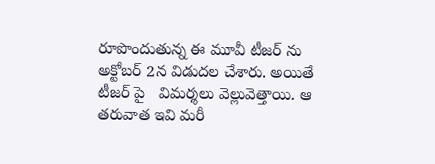రూపొందుతున్న ఈ మూవీ టీజర్ ను అక్టోబర్ 2న విడుదల చేశారు. అయితే టీజర్ పై   విమర్శలు వెల్లువెత్తాయి. ఆ తరువాత ఇవి మరీ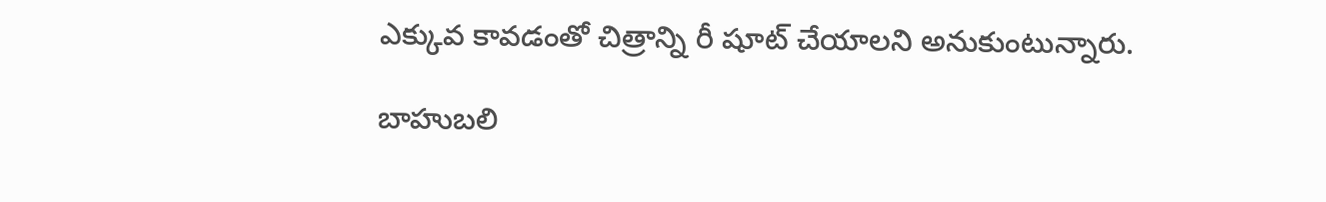ఎక్కువ కావడంతో చిత్రాన్ని రీ షూట్ చేయాలని అనుకుంటున్నారు.

బాహుబలి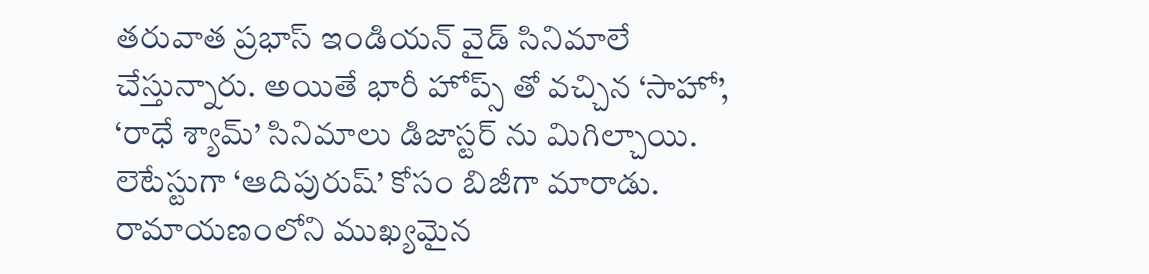తరువాత ప్రభాస్ ఇండియన్ వైడ్ సినిమాలే చేస్తున్నారు. అయితే భారీ హోప్స్ తో వచ్చిన ‘సాహో’, ‘రాధే శ్యామ్’ సినిమాలు డిజాస్టర్ ను మిగిల్చాయి. లెటేస్టుగా ‘ఆదిపురుష్’ కోసం బిజీగా మారాడు. రామాయణంలోని ముఖ్యమైన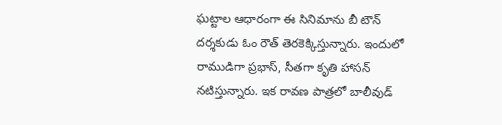ఘట్టాల ఆధారంగా ఈ సినిమాను బీ టౌన్ దర్శకుడు ఓం రౌత్ తెరకెక్కిస్తున్నారు. ఇందులో రాముడిగా ప్రభాస్, సీతగా కృతి హాసన్ నటిస్తున్నారు. ఇక రావణ పాత్రలో బాలీవుడ్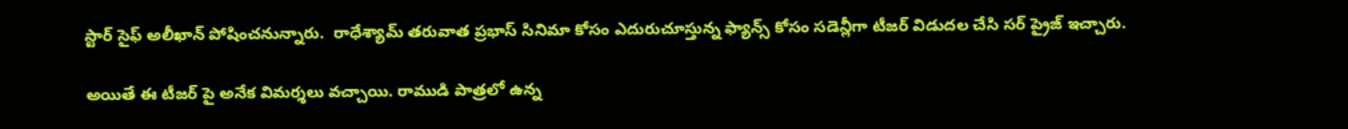స్టార్ సైఫ్ అలీఖాన్ పోషించనున్నారు.  రాధేశ్యామ్ తరువాత ప్రభాస్ సినిమా కోసం ఎదురుచూస్తున్న ఫ్యాన్స్ కోసం సడెన్లీగా టీజర్ విడుదల చేసి సర్ ప్రైజ్ ఇచ్చారు.

అయితే ఈ టీజర్ పై అనేక విమర్శలు వచ్చాయి. రాముడి పాత్రలో ఉన్న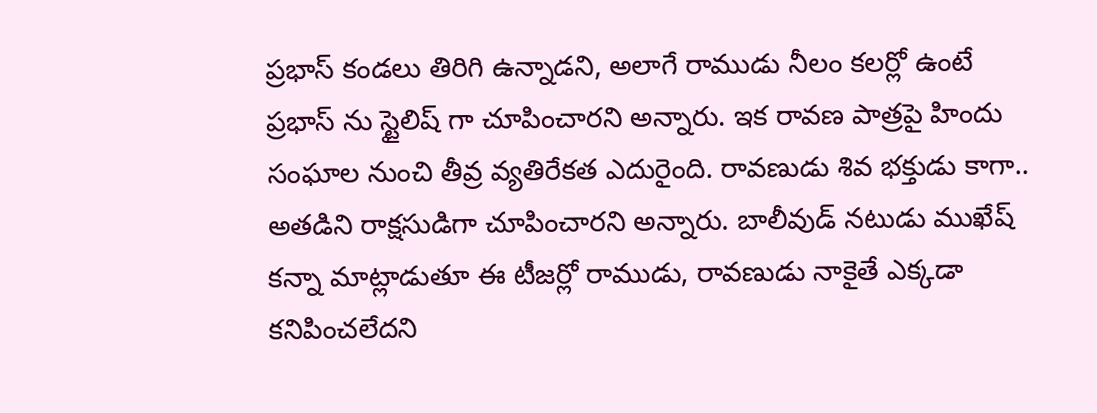ప్రభాస్ కండలు తిరిగి ఉన్నాడని, అలాగే రాముడు నీలం కలర్లో ఉంటే ప్రభాస్ ను స్టైలిష్ గా చూపించారని అన్నారు. ఇక రావణ పాత్రపై హిందు సంఘాల నుంచి తీవ్ర వ్యతిరేకత ఎదురైంది. రావణుడు శివ భక్తుడు కాగా.. అతడిని రాక్షసుడిగా చూపించారని అన్నారు. బాలీవుడ్ నటుడు ముఖేష్ కన్నా మాట్లాడుతూ ఈ టీజర్లో రాముడు, రావణుడు నాకైతే ఎక్కడా కనిపించలేదని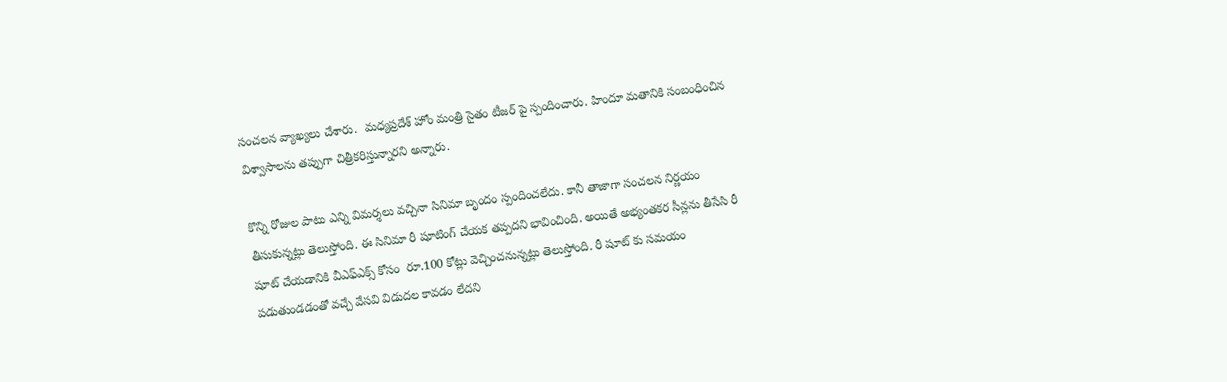సంచలన వ్యాఖ్యలు చేశారు.  మధ్యప్రదేశ్ హోం మంత్రి సైతం టీజర్ పై స్పందించారు. హిందూ మతానికి సంబంధించిన విశ్వాసాలను తప్పుగా చిత్రీకరిస్తున్నారని అన్నారు.

కొన్ని రోజుల పాటు ఎన్ని విమర్శలు వచ్చినా సినిమా బృందం స్పందించలేదు. కానీ తాజాగా సంచలన నిర్ణయం తీసుకున్నట్లు తెలుస్తోంది. ఈ సినిమా రీ షూటింగ్ చేయక తప్పదని భావించింది. అయితే అభ్యంతకర సీన్లను తీసేసి రీ షూట్ చేయడానికి వీఎఫ్ఎక్స్ కోసం  రూ.100 కోట్లు వెచ్చించనున్నట్లు తెలుస్తోంది. రీ షూట్ కు సమయం పడుతుండడంతో వచ్చే వేసవి విడుదల కావడం లేదని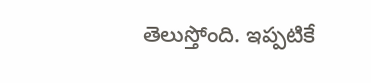తెలుస్తోంది. ఇప్పటికే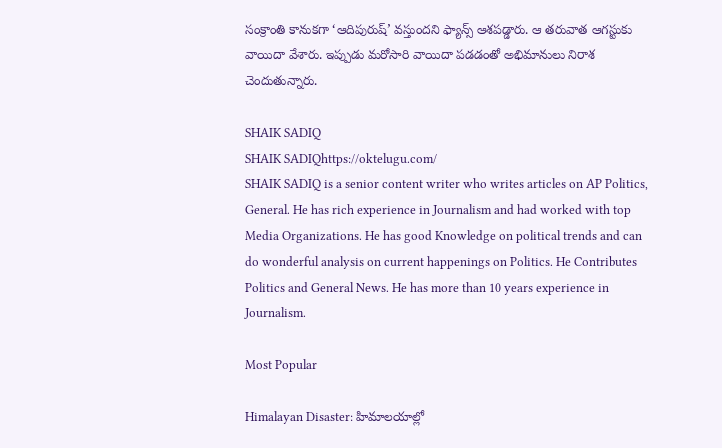సంక్రాంతి కానుకగా ‘ఆదిపురుష్’ వస్తుందని ఫ్యాన్స్ ఆశపడ్డారు. ఆ తరువాత ఆగస్టుకు వాయిదా వేశారు. ఇప్పుడు మరోసారి వాయిదా పడడంతో అభిమానులు నిరాశ చెందుతున్నారు.

SHAIK SADIQ
SHAIK SADIQhttps://oktelugu.com/
SHAIK SADIQ is a senior content writer who writes articles on AP Politics, General. He has rich experience in Journalism and had worked with top Media Organizations. He has good Knowledge on political trends and can do wonderful analysis on current happenings on Politics. He Contributes Politics and General News. He has more than 10 years experience in Journalism.

Most Popular

Himalayan Disaster: హిమాలయాల్లో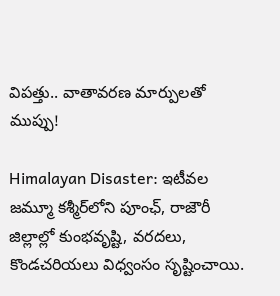విపత్తు.. వాతావరణ మార్పులతో ముప్పు!

Himalayan Disaster: ఇటీవల జమ్మూ కశ్మీర్‌లోని పూంఛ్, రాజౌరీ జిల్లాల్లో కుంభవృష్టి, వరదలు, కొండచరియలు విధ్వంసం సృష్టించాయి.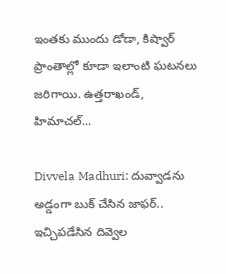ఇంతకు ముందు డోడా, కిష్వార్‌ ప్రాంతాల్లో కూడా ఇలాంటి ఘటనలు జరిగాయి. ఉత్తరాఖండ్, హిమాచల్‌...

Divvela Madhuri: దువ్వాడను అడ్డంగా బుక్ చేసిన జాఫర్.. ఇచ్చిపడేసిన దివ్వెల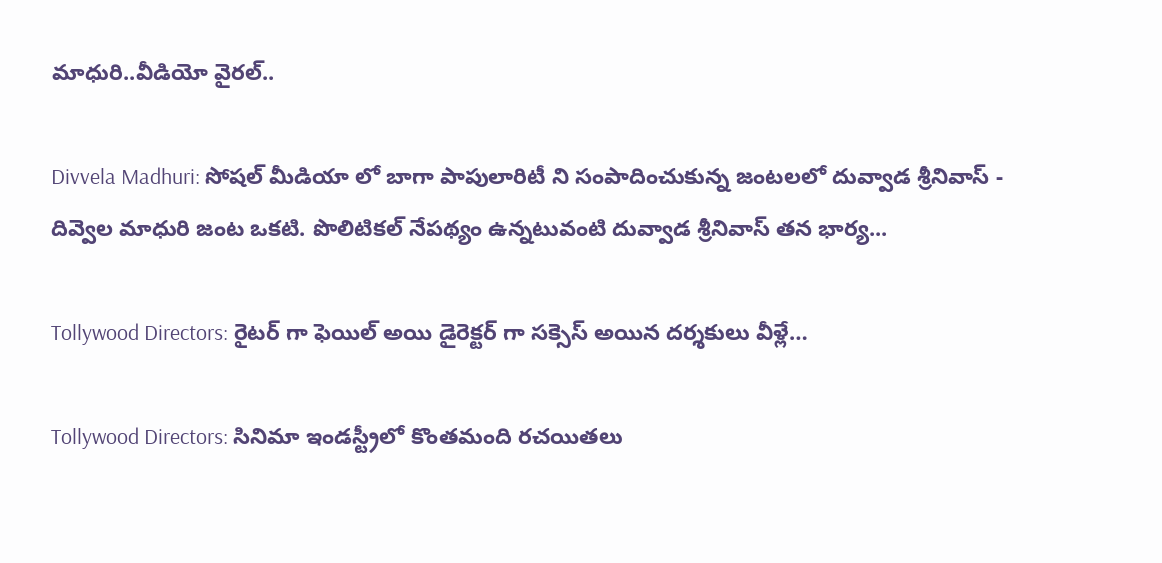మాధురి..వీడియో వైరల్..

Divvela Madhuri: సోషల్ మీడియా లో బాగా పాపులారిటీ ని సంపాదించుకున్న జంటలలో దువ్వాడ శ్రీనివాస్ - దివ్వెల మాధురి జంట ఒకటి. పొలిటికల్ నేపథ్యం ఉన్నటువంటి దువ్వాడ శ్రీనివాస్ తన భార్య...

Tollywood Directors: రైటర్ గా ఫెయిల్ అయి డైరెక్టర్ గా సక్సెస్ అయిన దర్శకులు వీళ్లే…

Tollywood Directors: సినిమా ఇండస్ట్రీలో కొంతమంది రచయితలు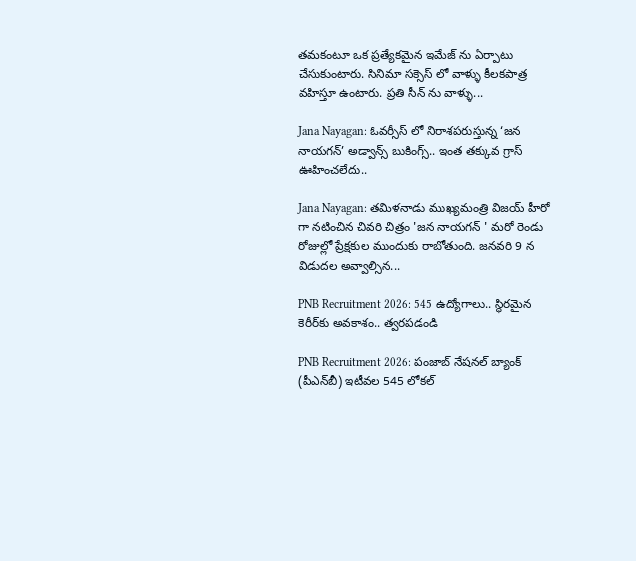తమకంటూ ఒక ప్రత్యేకమైన ఇమేజ్ ను ఏర్పాటు చేసుకుంటారు. సినిమా సక్సెస్ లో వాళ్ళు కీలకపాత్ర వహిస్తూ ఉంటారు. ప్రతి సీన్ ను వాళ్ళు...

Jana Nayagan: ఓవర్సీస్ లో నిరాశపరుస్తున్న ‘జన నాయగన్’ అడ్వాన్స్ బుకింగ్స్.. ఇంత తక్కువ గ్రాస్ ఊహించలేదు..

Jana Nayagan: తమిళనాడు ముఖ్యమంత్రి విజయ్ హీరో గా నటించిన చివరి చిత్రం 'జన నాయగన్ ' మరో రెండు రోజుల్లో ప్రేక్షకుల ముందుకు రాబోతుంది. జనవరి 9 న విడుదల అవ్వాల్సిన...

PNB Recruitment 2026: 545 ఉద్యోగాలు.. స్థిరమైన కెరీర్‌కు అవకాశం.. త్వరపడండి

PNB Recruitment 2026: పంజాబ్‌ నేషనల్‌ బ్యాంక్‌ (పీఎన్‌బీ) ఇటీవల 545 లోకల్‌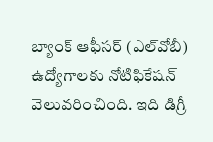బ్యాంక్‌ ఆఫీసర్‌ (ఎల్‌వోబీ) ఉద్యోగాలకు నోటిఫికేషన్‌ వెలువరించింది. ఇది డిగ్రీ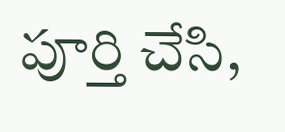పూర్తి చేసి,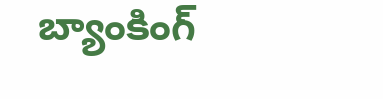బ్యాంకింగ్‌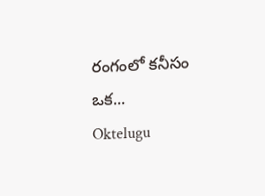రంగంలో కనీసం ఒక...
Oktelugu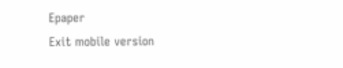Epaper
Exit mobile version